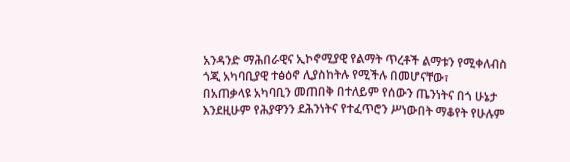አንዳንድ ማሕበራዊና ኢኮኖሚያዊ የልማት ጥረቶች ልማቱን የሚቀለብስ ጎጂ አካባቢያዊ ተፅዕኖ ሊያስከትሉ የሚችሉ በመሆናቸው፣
በአጠቃላዩ አካባቢን መጠበቅ በተለይም የሰውን ጤንነትና በጎ ሁኔታ እንደዚሁም የሕያዋንን ደሕንነትና የተፈጥሮን ሥነውበት ማቆየት የሁሉም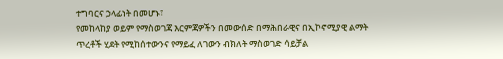ተግባርና ኃላፊነት በመሆኑ፣
የመከላከያ ወይም የማስወገጃ እርምጃዎችን በመውሰድ በማሕበራዊና በኢኮኖሚያዊ ልማት ጥረቶች ሂደት የሚከሰተውንና የማይፈ ለገውን ብክለት ማስወገድ ሳይቻል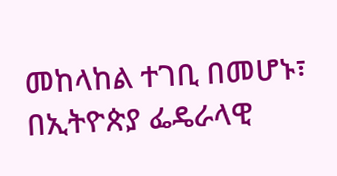መከላከል ተገቢ በመሆኑ፣
በኢትዮጵያ ፌዴራላዊ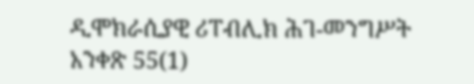ዲሞክራሲያዊ ሪፐብሊክ ሕገ-መንግሥት አንቀጽ 55(1)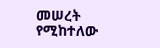መሠረት የሚከተለው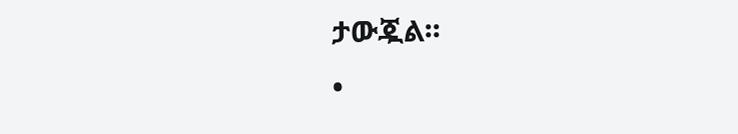ታውጇል፡፡
•